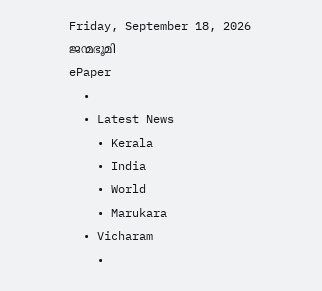Friday, September 18, 2026
ജന്മഭൂമി
ePaper
  •
  • Latest News
    • Kerala
    • India
    • World
    • Marukara
  • Vicharam
    •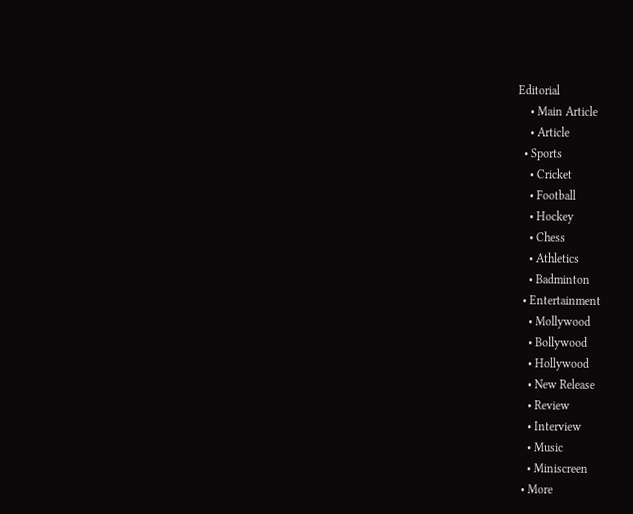Editorial
    • Main Article
    • Article
  • Sports
    • Cricket
    • Football
    • Hockey
    • Chess
    • Athletics
    • Badminton
  • Entertainment
    • Mollywood
    • Bollywood
    • Hollywood
    • New Release
    • Review
    • Interview
    • Music
    • Miniscreen
  • More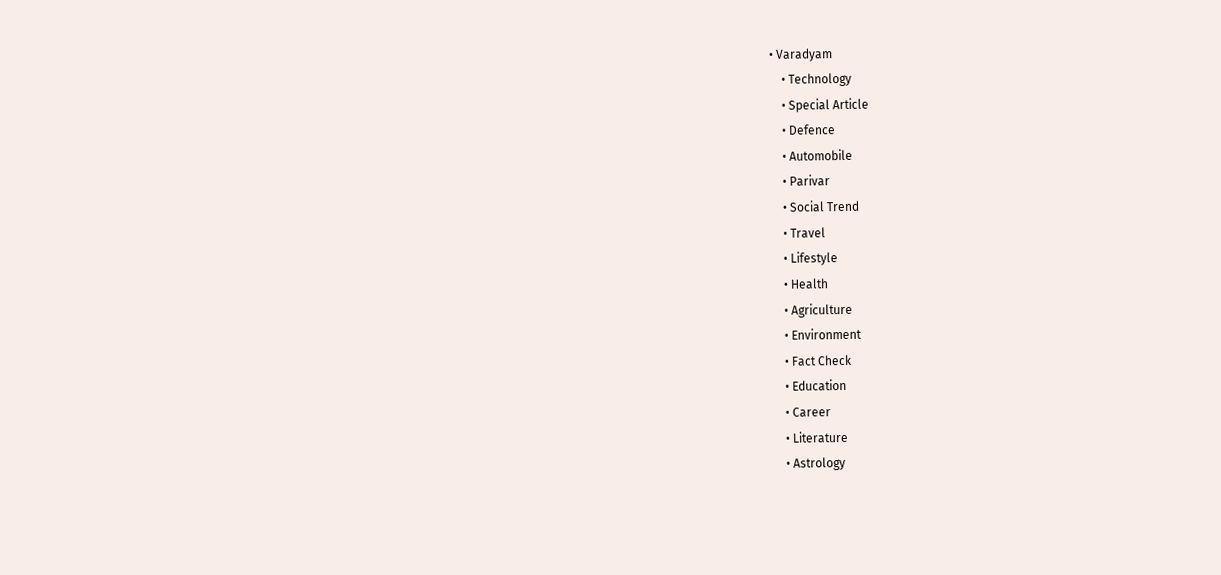• Varadyam
    • Technology
    • Special Article
    • Defence
    • Automobile
    • Parivar
    • Social Trend
    • Travel
    • Lifestyle
    • Health
    • Agriculture
    • Environment
    • Fact Check
    • Education
    • Career
    • Literature
    • Astrology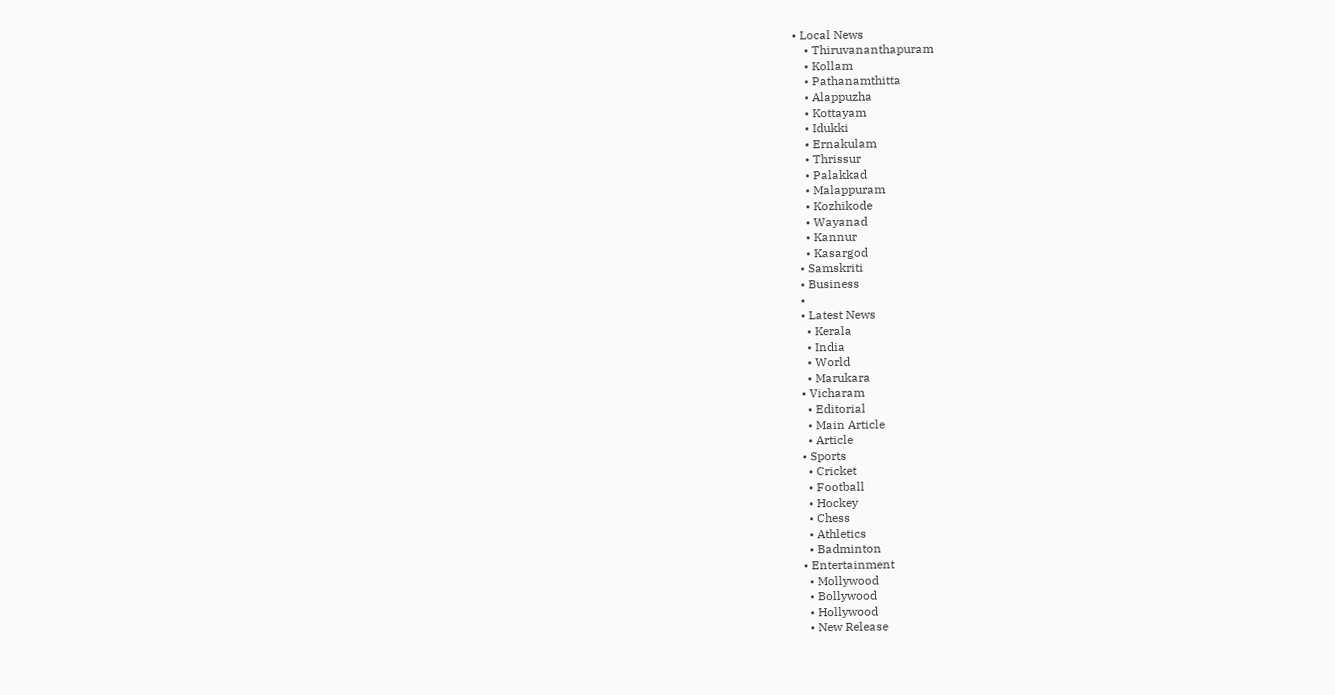• Local News
    • Thiruvananthapuram
    • Kollam
    • Pathanamthitta
    • Alappuzha
    • Kottayam
    • Idukki
    • Ernakulam
    • Thrissur
    • Palakkad
    • Malappuram
    • Kozhikode
    • Wayanad
    • Kannur
    • Kasargod
  • Samskriti
  • Business
  •
  • Latest News
    • Kerala
    • India
    • World
    • Marukara
  • Vicharam
    • Editorial
    • Main Article
    • Article
  • Sports
    • Cricket
    • Football
    • Hockey
    • Chess
    • Athletics
    • Badminton
  • Entertainment
    • Mollywood
    • Bollywood
    • Hollywood
    • New Release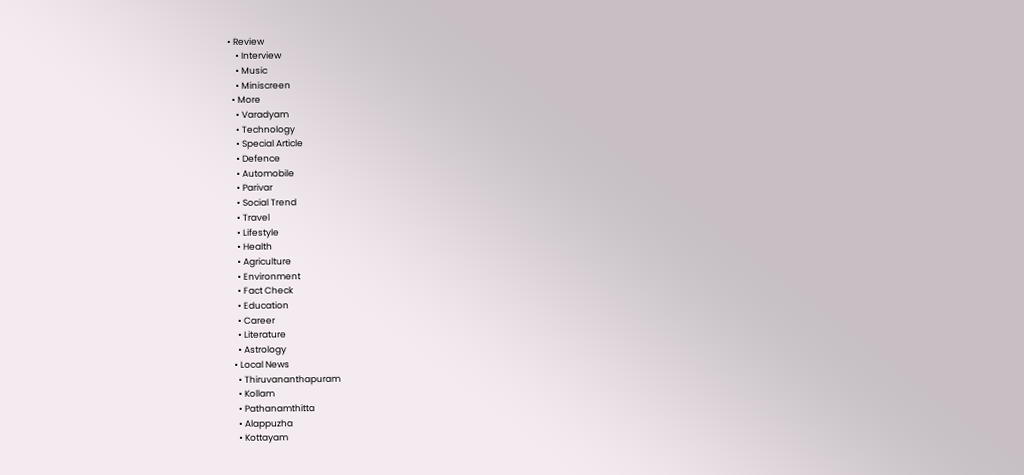• Review
    • Interview
    • Music
    • Miniscreen
  • More
    • Varadyam
    • Technology
    • Special Article
    • Defence
    • Automobile
    • Parivar
    • Social Trend
    • Travel
    • Lifestyle
    • Health
    • Agriculture
    • Environment
    • Fact Check
    • Education
    • Career
    • Literature
    • Astrology
  • Local News
    • Thiruvananthapuram
    • Kollam
    • Pathanamthitta
    • Alappuzha
    • Kottayam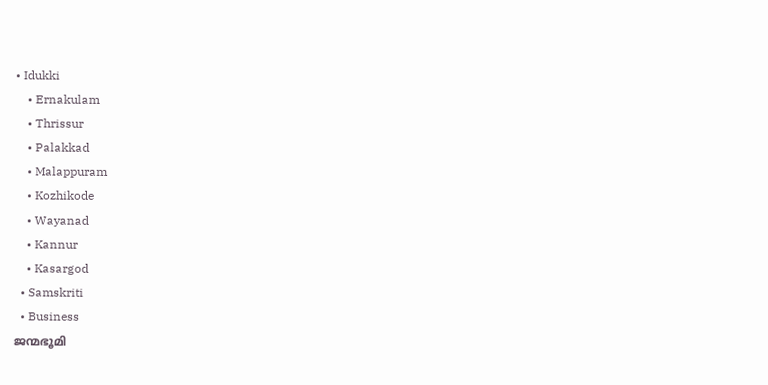• Idukki
    • Ernakulam
    • Thrissur
    • Palakkad
    • Malappuram
    • Kozhikode
    • Wayanad
    • Kannur
    • Kasargod
  • Samskriti
  • Business
ജന്മഭൂമി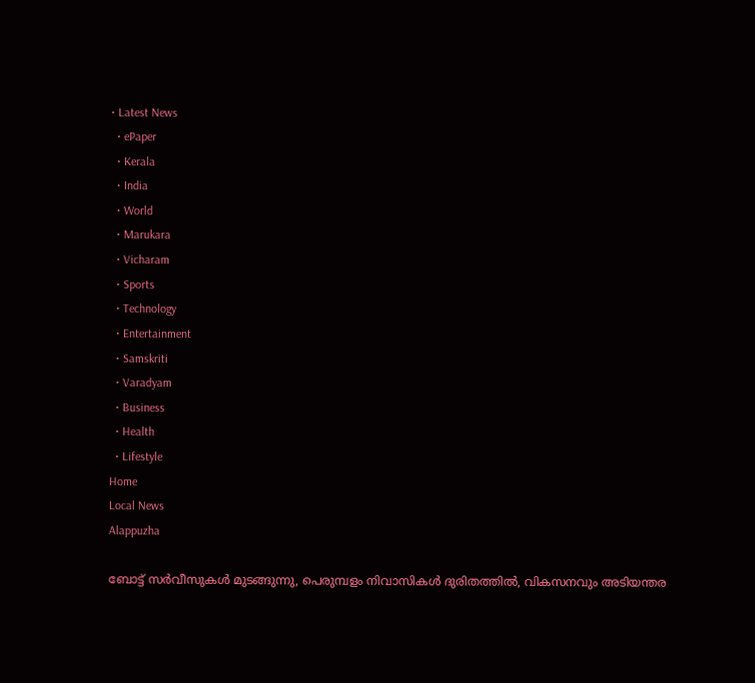• Latest News
  • ePaper
  • Kerala
  • India
  • World
  • Marukara
  • Vicharam
  • Sports
  • Technology
  • Entertainment
  • Samskriti
  • Varadyam
  • Business
  • Health
  • Lifestyle
Home
Local News
Alappuzha

ബോട്ട് സര്‍വീസുകള്‍ മുടങ്ങുന്നു, പെരുമ്പളം നിവാസികള്‍ ദുരിതത്തില്‍, വികസനവും അടിയന്തര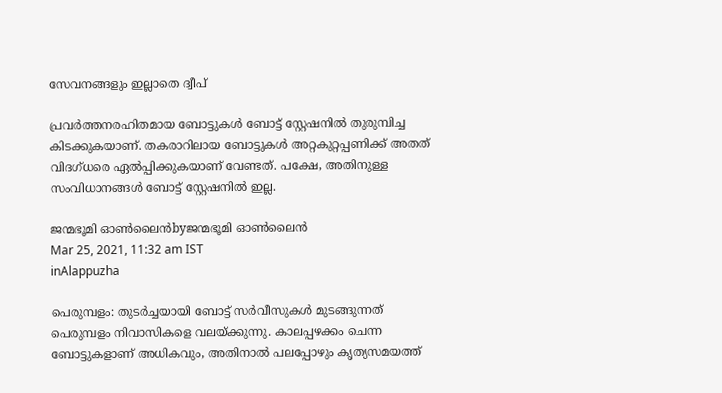സേവനങ്ങളും ഇല്ലാതെ ദ്വീപ്

പ്രവര്‍ത്തനരഹിതമായ ബോട്ടുകള്‍ ബോട്ട് സ്റ്റേഷനില്‍ തുരുമ്പിച്ച കിടക്കുകയാണ്. തകരാറിലായ ബോട്ടുകള്‍ അറ്റകുറ്റപ്പണിക്ക് അതത് വിദഗ്ധരെ ഏല്‍പ്പിക്കുകയാണ് വേണ്ടത്. പക്ഷേ, അതിനുള്ള സംവിധാനങ്ങള്‍ ബോട്ട് സ്റ്റേഷനില്‍ ഇല്ല.

ജന്മഭൂമി ഓണ്‍ലൈന്‍byജന്മഭൂമി ഓണ്‍ലൈന്‍
Mar 25, 2021, 11:32 am IST
inAlappuzha

പെരുമ്പളം: തുടര്‍ച്ചയായി ബോട്ട് സര്‍വീസുകള്‍ മുടങ്ങുന്നത് പെരുമ്പളം നിവാസികളെ വലയ്‌ക്കുന്നു. കാലപ്പഴക്കം ചെന്ന ബോട്ടുകളാണ് അധികവും, അതിനാല്‍ പലപ്പോഴും കൃത്യസമയത്ത്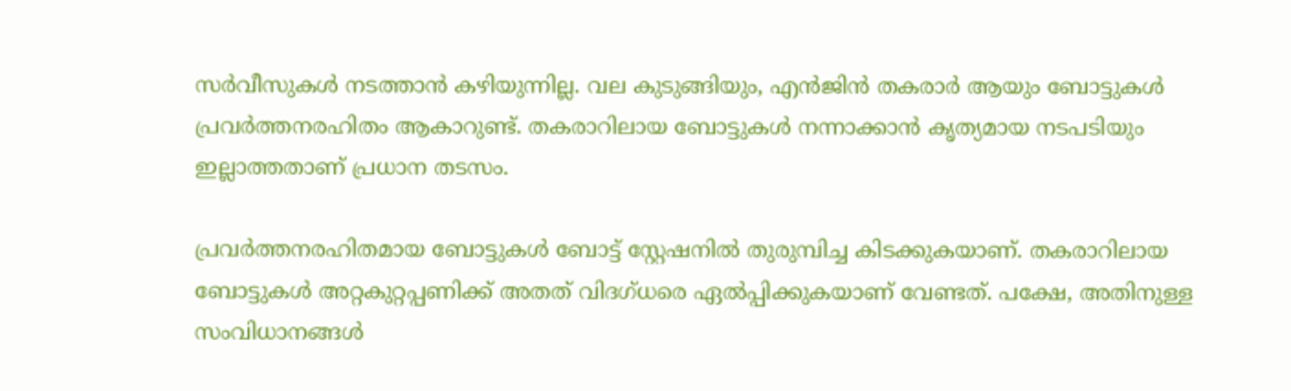സര്‍വീസുകള്‍ നടത്താന്‍ കഴിയുന്നില്ല. വല കുടുങ്ങിയും, എന്‍ജിന്‍ തകരാര്‍ ആയും ബോട്ടുകള്‍ പ്രവര്‍ത്തനരഹിതം ആകാറുണ്ട്. തകരാറിലായ ബോട്ടുകള്‍ നന്നാക്കാന്‍ കൃത്യമായ നടപടിയും ഇല്ലാത്തതാണ് പ്രധാന തടസം.

പ്രവര്‍ത്തനരഹിതമായ ബോട്ടുകള്‍ ബോട്ട് സ്റ്റേഷനില്‍ തുരുമ്പിച്ച കിടക്കുകയാണ്. തകരാറിലായ ബോട്ടുകള്‍ അറ്റകുറ്റപ്പണിക്ക് അതത് വിദഗ്ധരെ ഏല്‍പ്പിക്കുകയാണ് വേണ്ടത്. പക്ഷേ, അതിനുള്ള സംവിധാനങ്ങള്‍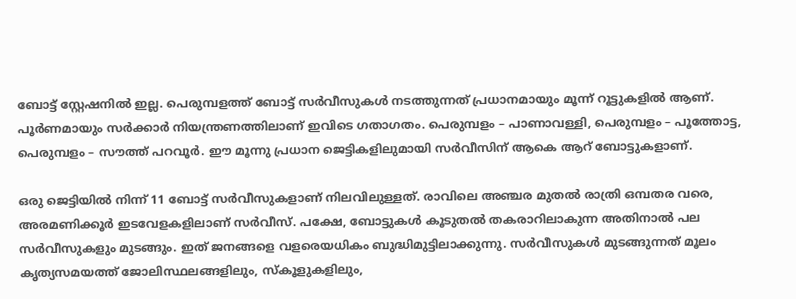ബോട്ട് സ്റ്റേഷനില്‍ ഇല്ല. പെരുമ്പളത്ത് ബോട്ട് സര്‍വീസുകള്‍ നടത്തുന്നത് പ്രധാനമായും മൂന്ന് റൂട്ടുകളില്‍ ആണ്. പൂര്‍ണമായും സര്‍ക്കാര്‍ നിയന്ത്രണത്തിലാണ് ഇവിടെ ഗതാഗതം. പെരുമ്പളം – പാണാവള്ളി, പെരുമ്പളം – പൂത്തോട്ട, പെരുമ്പളം – സൗത്ത് പറവൂര്‍. ഈ മൂന്നു പ്രധാന ജെട്ടികളിലുമായി സര്‍വീസിന് ആകെ ആറ് ബോട്ടുകളാണ്.

ഒരു ജെട്ടിയില്‍ നിന്ന് 11 ബോട്ട് സര്‍വീസുകളാണ് നിലവിലുള്ളത്. രാവിലെ അഞ്ചര മുതല്‍ രാത്രി ഒമ്പതര വരെ, അരമണിക്കൂര്‍ ഇടവേളകളിലാണ് സര്‍വീസ്. പക്ഷേ, ബോട്ടുകള്‍ കൂടുതല്‍ തകരാറിലാകുന്ന അതിനാല്‍ പല സര്‍വീസുകളും മുടങ്ങും. ഇത് ജനങ്ങളെ വളരെയധികം ബുദ്ധിമുട്ടിലാക്കുന്നു. സര്‍വീസുകള്‍ മുടങ്ങുന്നത് മൂലം കൃത്യസമയത്ത് ജോലിസ്ഥലങ്ങളിലും, സ്‌കൂളുകളിലും,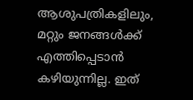ആശുപത്രികളിലും, മറ്റും ജനങ്ങള്‍ക്ക് എത്തിപ്പെടാന്‍ കഴിയുന്നില്ല. ഇത്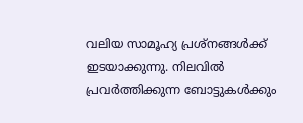വലിയ സാമൂഹ്യ പ്രശ്നങ്ങള്‍ക്ക് ഇടയാക്കുന്നു. നിലവില്‍ പ്രവര്‍ത്തിക്കുന്ന ബോട്ടുകള്‍ക്കും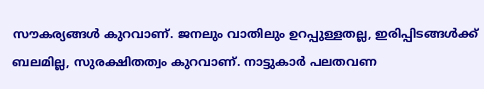സൗകര്യങ്ങള്‍ കുറവാണ്. ജനലും വാതിലും ഉറപ്പുള്ളതല്ല, ഇരിപ്പിടങ്ങള്‍ക്ക് ബലമില്ല, സുരക്ഷിതത്വം കുറവാണ്. നാട്ടുകാര്‍ പലതവണ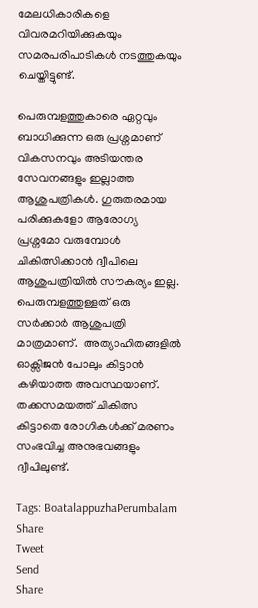മേലധികാരികളെ വിവരമറിയിക്കുകയും സമരപരിപാടികള്‍ നടത്തുകയും ചെയ്തിട്ടുണ്ട്.

പെരുമ്പളത്തുകാരെ ഏറ്റവും ബാധിക്കുന്ന ഒരു പ്രശ്നമാണ് വികസനവും അടിയന്തര സേവനങ്ങളും ഇല്ലാത്ത ആശുപത്രികള്‍. ഗുരുതരമായ പരിക്കുകളോ ആരോഗ്യ പ്രശ്നമോ വരുമ്പോള്‍ ചികിത്സിക്കാന്‍ ദ്വീപിലെ ആശുപത്രിയില്‍ സൗകര്യം ഇല്ല. പെരുമ്പളത്തുള്ളത് ഒരു സര്‍ക്കാര്‍ ആശുപത്രി മാത്രമാണ്.  അത്യാഹിതങ്ങളില്‍ ഓക്സിജന്‍ പോലും കിട്ടാന്‍ കഴിയാത്ത അവസ്ഥയാണ്. തക്കസമയത്ത് ചികിത്സ കിട്ടാതെ രോഗികള്‍ക്ക് മരണം സംഭവിച്ച അനുഭവങ്ങളും ദ്വീപിലുണ്ട്.

Tags: BoatalappuzhaPerumbalam
Share
Tweet
Send
Share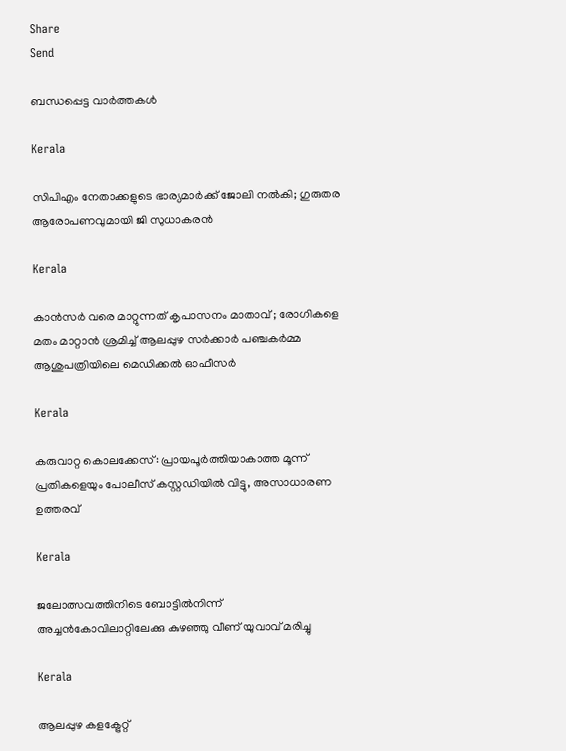Share
Send

ബന്ധപ്പെട്ട വാര്‍ത്തകള്‍

Kerala

സിപിഎം നേതാക്കളുടെ ഭാര്യമാർക്ക് ജോലി നൽകി; ഗുരുതര ആരോപണവുമായി ജി സുധാകരൻ

Kerala

കാൻസർ വരെ മാറ്റുന്നത് കൃപാസനം മാതാവ് ; രോഗികളെ മതം മാറ്റാൻ ശ്രമിച്ച് ആലപ്പുഴ സർക്കാർ പഞ്ചകർമ്മ ആശുപത്രിയിലെ മെഡിക്കൽ ഓഫീസർ

Kerala

കരുവാറ്റ കൊലക്കേസ്: പ്രായപൂര്‍ത്തിയാകാത്ത മൂന്ന് പ്രതികളെയും പോലീസ് കസ്റ്റഡിയില്‍ വിട്ടു, അസാധാരണ ഉത്തരവ്

Kerala

ജലോത്സവത്തിനിടെ ബോട്ടില്‍നിന്ന് അച്ചന്‍കോവിലാറ്റിലേക്കു കുഴഞ്ഞു വീണ് യുവാവ് മരിച്ചു

Kerala

ആലപ്പുഴ കളക്ട്രേറ്റ്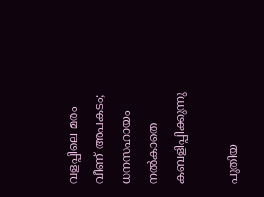വളപ്പിലെ മരം വീണ് അപകടം; ധനസഹായം നല്‍കാതെ കബളിപ്പിക്കുന്നു

പുതിയ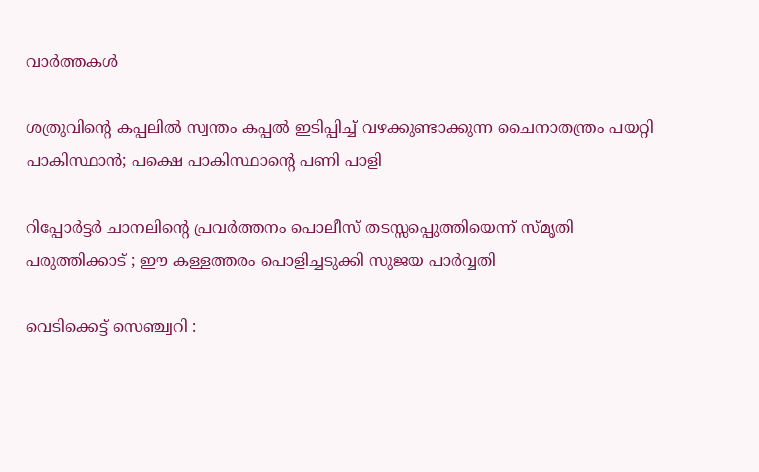വാര്‍ത്തകള്‍

ശത്രുവിന്റെ കപ്പലില്‍ സ്വന്തം കപ്പല്‍ ഇടിപ്പിച്ച് വഴക്കുണ്ടാക്കുന്ന ചൈനാതന്ത്രം പയറ്റി പാകിസ്ഥാന്‍; പക്ഷെ പാകിസ്ഥാന്റെ പണി പാളി

റിപ്പോര്‍ട്ടര്‍ ചാനലിന്റെ പ്രവര്‍ത്തനം പൊലീസ് തടസ്സപ്പെുത്തിയെന്ന് സ്മൃതി പരുത്തിക്കാട് ; ഈ കള്ളത്തരം പൊളിച്ചടുക്കി സുജയ പാര്‍വ്വതി

വെടിക്കെട്ട് സെഞ്ച്വറി :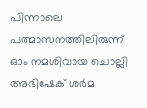പിന്നാലെ പത്മാസനത്തിലിരുന്ന് ഓം നമശിവായ ചൊല്ലി അഭിഷേക് ശര്‍മ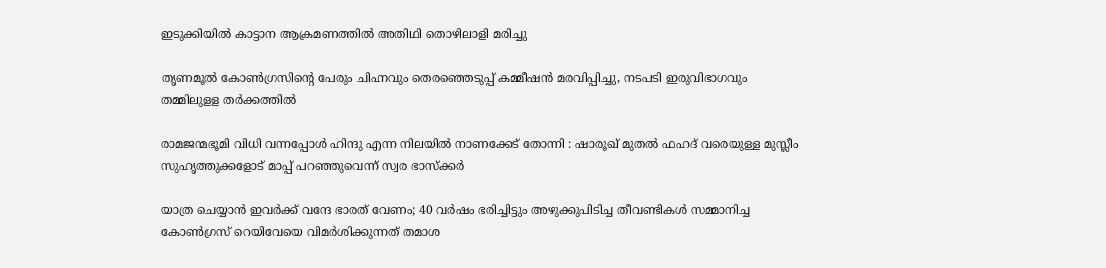ഇടുക്കിയില്‍ കാട്ടാന ആക്രമണത്തില്‍ അതിഥി തൊഴിലാളി മരിച്ചു

തൃണമൂല്‍ കോണ്‍ഗ്രസിന്റെ പേരും ചിഹ്നവും തെരഞ്ഞെടുപ്പ് കമ്മീഷന്‍ മരവിപ്പിച്ചു, നടപടി ഇരുവിഭാഗവും തമ്മിലുളള തര്‍ക്കത്തില്‍

രാമജന്മഭൂമി വിധി വന്നപ്പോൾ ഹിന്ദു എന്ന നിലയിൽ നാണക്കേട് തോന്നി : ഷാരൂഖ് മുതൽ ഫഹദ് വരെയുള്ള മുസ്ലീം സുഹൃത്തുക്കളോട് മാപ്പ് പറഞ്ഞുവെന്ന് സ്വര ഭാസ്ക്കർ

യാത്ര ചെയ്യാന്‍ ഇവര്‍ക്ക് വന്ദേ ഭാരത് വേണം; 40 വര്‍ഷം ഭരിച്ചിട്ടും അഴുക്കുപിടിച്ച തീവണ്ടികള്‍ സമ്മാനിച്ച കോണ്‍ഗ്രസ് റെയിവേയെ വിമര്‍ശിക്കുന്നത് തമാശ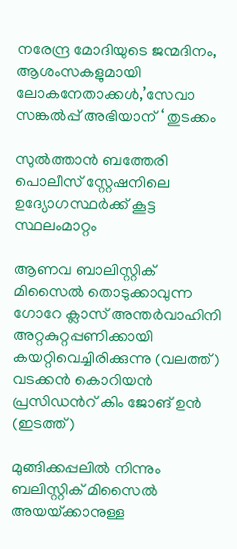നരേന്ദ്ര മോദിയുടെ ജന്മദിനം, ആശംസകളുമായി ലോകനേതാക്കള്‍,’സേവാ സങ്കല്‍പ്പ് അഭിയാന് ‘ തുടക്കം

സുല്‍ത്താന്‍ ബത്തേരി പൊലീസ് സ്റ്റേഷനിലെ ഉദ്യോഗസ്ഥര്‍ക്ക് കൂട്ട സ്ഥലംമാറ്റം

ആണവ ബാലിസ്റ്റിക് മിസൈല്‍ തൊടുക്കാവുന്ന ഗോറേ ക്ലാസ് അന്തര്‍വാഹിനി അറ്റകുറ്റപ്പണിക്കായി കയറ്റിവെച്ചിരിക്കുന്നു (വലത്ത്) വടക്കന്‍ കൊറിയന്‍ പ്രസിഡന്‍റ് കിം ജോങ് ഉന്‍ (ഇടത്ത്)

മുങ്ങിക്കപ്പലില്‍ നിന്നും ബലിസ്റ്റിക് മിസൈല്‍ അയയ്‌ക്കാനുള്ള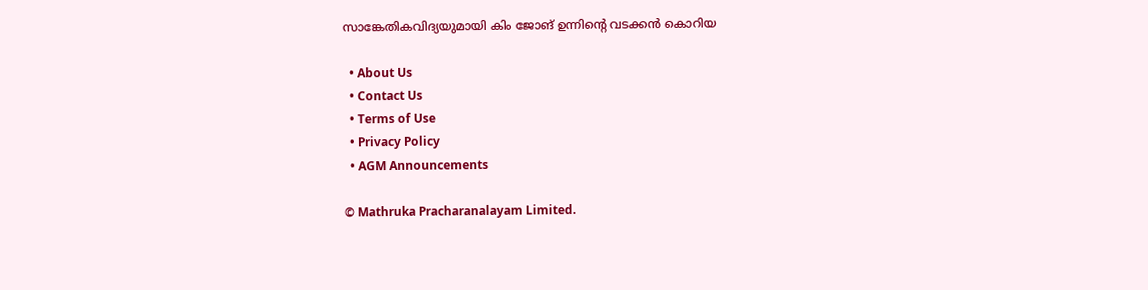സാങ്കേതികവിദ്യയുമായി കിം ജോങ് ഉന്നിന്റെ വടക്കന്‍ കൊറിയ

  • About Us
  • Contact Us
  • Terms of Use
  • Privacy Policy
  • AGM Announcements

© Mathruka Pracharanalayam Limited.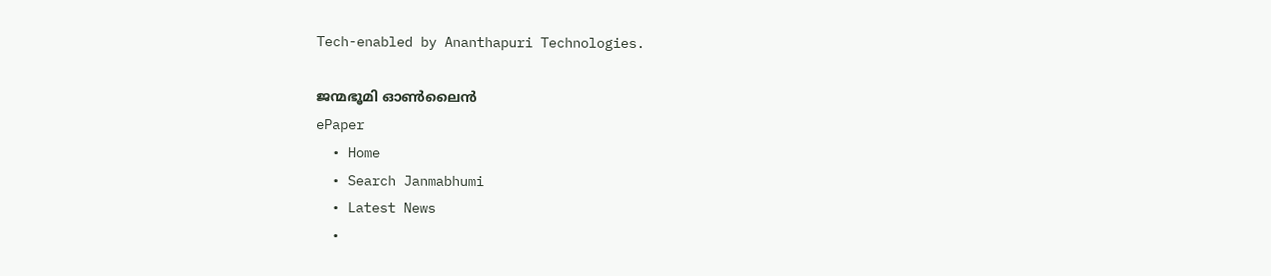Tech-enabled by Ananthapuri Technologies.

ജന്മഭൂമി ഓണ്‍ലൈന്‍
ePaper
  • Home
  • Search Janmabhumi
  • Latest News
  •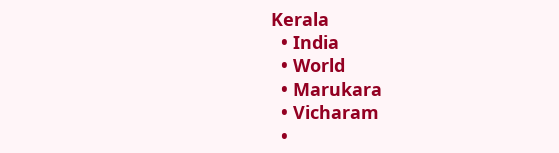Kerala
  • India
  • World
  • Marukara
  • Vicharam
  •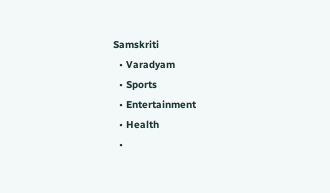Samskriti
  • Varadyam
  • Sports
  • Entertainment
  • Health
  •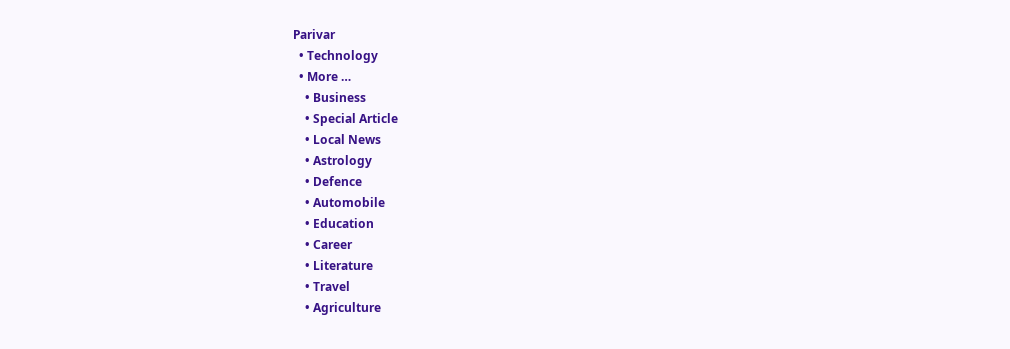Parivar
  • Technology
  • More …
    • Business
    • Special Article
    • Local News
    • Astrology
    • Defence
    • Automobile
    • Education
    • Career
    • Literature
    • Travel
    • Agriculture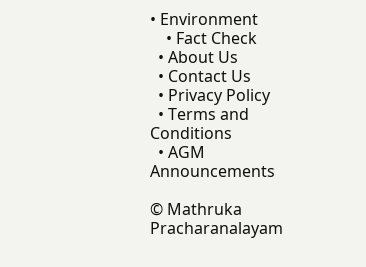• Environment
    • Fact Check
  • About Us
  • Contact Us
  • Privacy Policy
  • Terms and Conditions
  • AGM Announcements

© Mathruka Pracharanalayam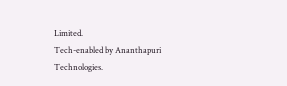Limited.
Tech-enabled by Ananthapuri Technologies.